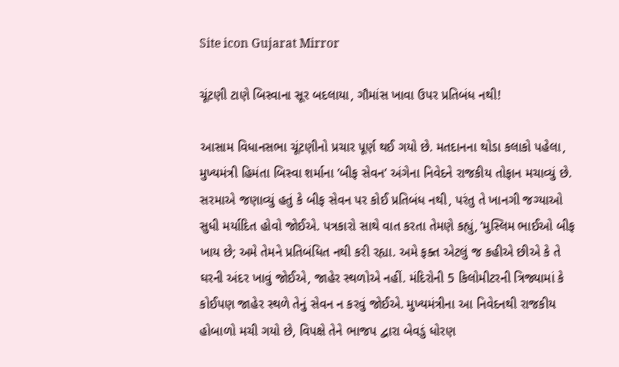Site icon Gujarat Mirror

ચૂંટણી ટાણે બિસ્વાના સૂર બદલાયા, ગૌમાંસ ખાવા ઉપર પ્રતિબંધ નથી!

આસામ વિધાનસભા ચૂંટણીનો પ્રચાર પૂર્ણ થઈ ગયો છે. મતદાનના થોડા કલાકો પહેલા, મુખ્યમંત્રી હિમંતા બિસ્વા શર્માના ’બીફ સેવન’ અંગેના નિવેદને રાજકીય તોફાન મચાવ્યું છે. સરમાએ જણાવ્યું હતું કે બીફ સેવન પર કોઈ પ્રતિબંધ નથી, પરંતુ તે ખાનગી જગ્યાઓ સુધી મર્યાદિત હોવો જોઈએ. પત્રકારો સાથે વાત કરતા તેમણે કહ્યું, ’મુસ્લિમ ભાઈઓ બીફ ખાય છે; અમે તેમને પ્રતિબંધિત નથી કરી રહ્યા. અમે ફક્ત એટલું જ કહીએ છીએ કે તે ઘરની અંદર ખાવું જોઈએ, જાહેર સ્થળોએ નહીં. મંદિરોની 5 કિલોમીટરની ત્રિજ્યામાં કે કોઈપણ જાહેર સ્થળે તેનું સેવન ન કરવું જોઈએ. મુખ્યમંત્રીના આ નિવેદનથી રાજકીય હોબાળો મચી ગયો છે, વિપક્ષે તેને ભાજપ દ્વારા બેવડું ધોરણ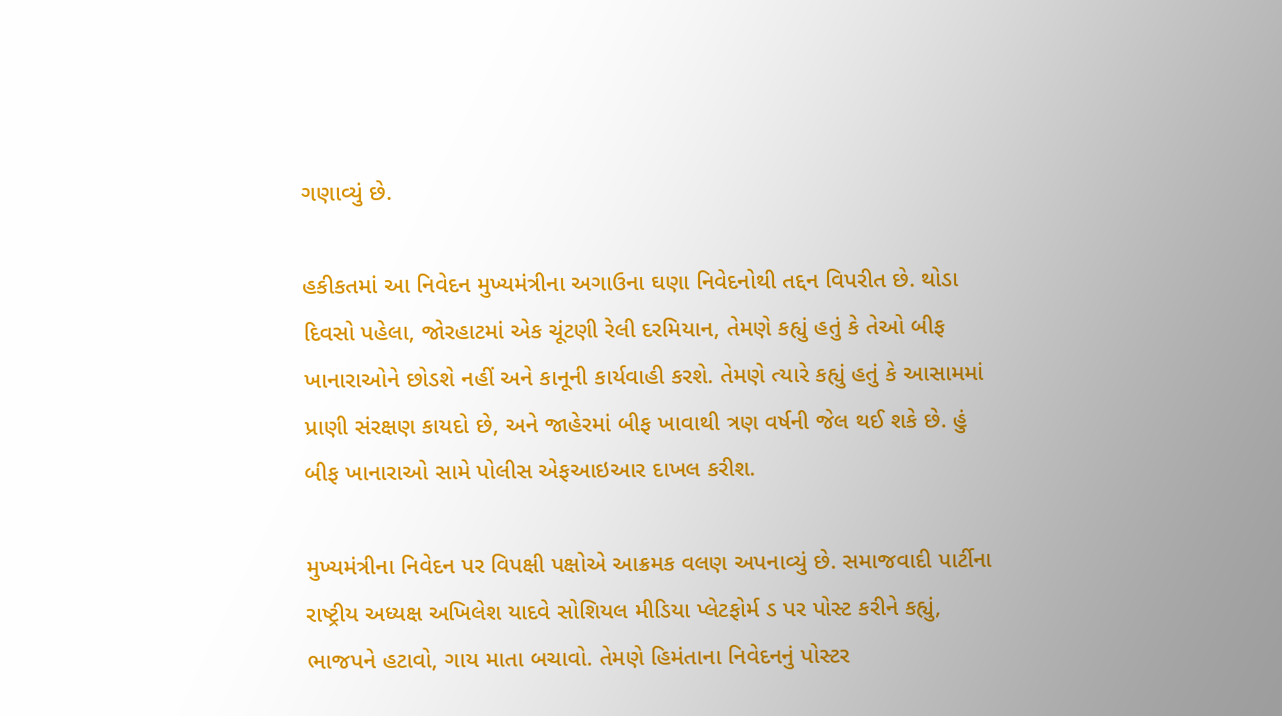ગણાવ્યું છે.

હકીકતમાં આ નિવેદન મુખ્યમંત્રીના અગાઉના ઘણા નિવેદનોથી તદ્દન વિપરીત છે. થોડા દિવસો પહેલા, જોરહાટમાં એક ચૂંટણી રેલી દરમિયાન, તેમણે કહ્યું હતું કે તેઓ બીફ ખાનારાઓને છોડશે નહીં અને કાનૂની કાર્યવાહી કરશે. તેમણે ત્યારે કહ્યું હતું કે આસામમાં પ્રાણી સંરક્ષણ કાયદો છે, અને જાહેરમાં બીફ ખાવાથી ત્રણ વર્ષની જેલ થઈ શકે છે. હું બીફ ખાનારાઓ સામે પોલીસ એફઆઇઆર દાખલ કરીશ.

મુખ્યમંત્રીના નિવેદન પર વિપક્ષી પક્ષોએ આક્રમક વલણ અપનાવ્યું છે. સમાજવાદી પાર્ટીના રાષ્ટ્રીય અધ્યક્ષ અખિલેશ યાદવે સોશિયલ મીડિયા પ્લેટફોર્મ ડ પર પોસ્ટ કરીને કહ્યું, ભાજપને હટાવો, ગાય માતા બચાવો. તેમણે હિમંતાના નિવેદનનું પોસ્ટર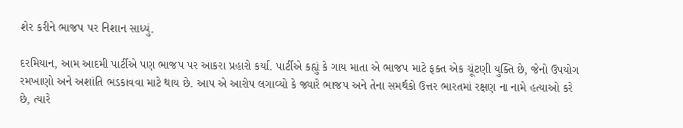શેર કરીને ભાજપ પર નિશાન સાધ્યું.

દરમિયાન, આમ આદમી પાર્ટીએ પણ ભાજપ પર આકરા પ્રહારો કર્યા. પાર્ટીએ કહ્યું કે ગાય માતા એ ભાજપ માટે ફક્ત એક ચૂંટણી યુક્તિ છે, જેનો ઉપયોગ રમખાણો અને અશાંતિ ભડકાવવા માટે થાય છે. આપ એ આરોપ લગાવ્યો કે જ્યારે ભાજપ અને તેના સમર્થકો ઉત્તર ભારતમાં રક્ષણ ના નામે હત્યાઓ કરે છે, ત્યારે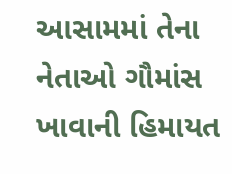આસામમાં તેના નેતાઓ ગૌમાંસ ખાવાની હિમાયત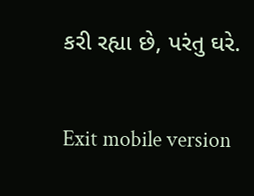કરી રહ્યા છે, પરંતુ ઘરે.

Exit mobile version